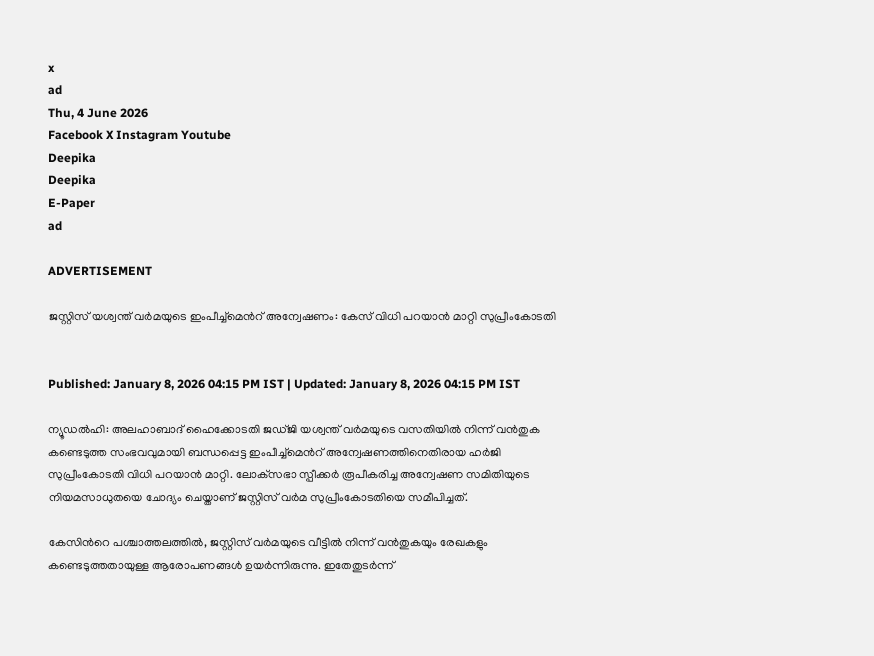x
ad
Thu, 4 June 2026
Facebook X Instagram Youtube
Deepika
Deepika
E-Paper
ad

ADVERTISEMENT

ജസ്റ്റിസ് യശ്വന്ത് വര്‍മയുടെ ഇംപീച്ച്‌മെന്‍റ് അന്വേഷണം: കേസ് വിധി പറയാന്‍ മാറ്റി സുപ്രീംകോടതി


Published: January 8, 2026 04:15 PM IST | Updated: January 8, 2026 04:15 PM IST

ന്യൂഡല്‍ഹി: അലഹാബാദ് ഹൈക്കോടതി ജഡ്ജി യശ്വന്ത് വര്‍മയുടെ വസതിയില്‍ നിന്ന് വന്‍തുക കണ്ടെടുത്ത സംഭവവുമായി ബന്ധപ്പെട്ട ഇംപീച്ച്‌മെന്‍റ് അന്വേഷണത്തിനെതിരായ ഹര്‍ജി സുപ്രീംകോടതി വിധി പറയാന്‍ മാറ്റി. ലോക്‌സഭാ സ്പീക്കര്‍ രൂപീകരിച്ച അന്വേഷണ സമിതിയുടെ നിയമസാധുതയെ ചോദ്യം ചെയ്താണ് ജസ്റ്റിസ് വര്‍മ സുപ്രീംകോടതിയെ സമീപിച്ചത്.

കേസിന്‍റെ പശ്ചാത്തലത്തില്‍, ജസ്റ്റിസ് വര്‍മയുടെ വീട്ടില്‍ നിന്ന് വന്‍തുകയും രേഖകളും കണ്ടെടുത്തതായുള്ള ആരോപണങ്ങള്‍ ഉയര്‍ന്നിരുന്നു. ഇതേതുടര്‍ന്ന്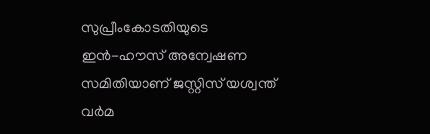സുപ്രീംകോടതിയുടെ ഇന്‍-ഹൗസ് അന്വേഷണ സമിതിയാണ് ജസ്റ്റിസ് യശ്വന്ത് വര്‍മ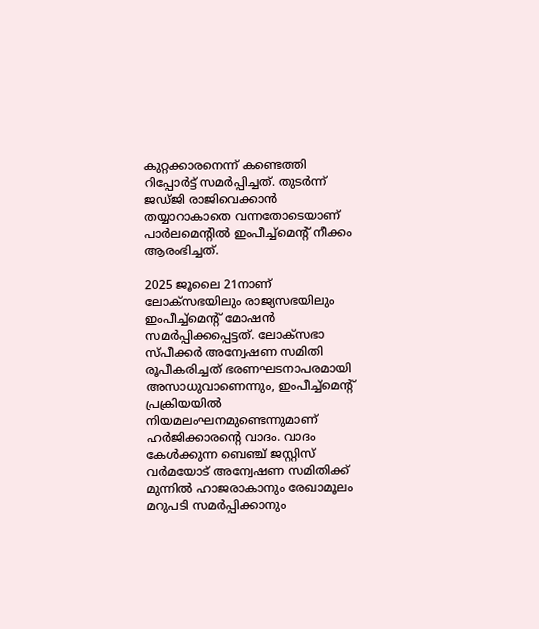കുറ്റക്കാരനെന്ന് കണ്ടെത്തി റിപ്പോര്‍ട്ട് സമര്‍പ്പിച്ചത്. തുടര്‍ന്ന് ജഡ്ജി രാജിവെക്കാന്‍ തയ്യാറാകാതെ വന്നതോടെയാണ് പാര്‍ലമെന്‍റില്‍ ഇംപീച്ച്‌മെന്‍റ് നീക്കം ആരംഭിച്ചത്.

2025 ജൂലൈ 21നാണ് ലോക്‌സഭയിലും രാജ്യസഭയിലും ഇംപീച്ച്‌മെന്‍റ് മോഷന്‍ സമര്‍പ്പിക്കപ്പെട്ടത്. ലോക്‌സഭാ സ്പീക്കര്‍ അന്വേഷണ സമിതി രൂപീകരിച്ചത് ഭരണഘടനാപരമായി അസാധുവാണെന്നും, ഇംപീച്ച്‌മെന്‍റ് പ്രക്രിയയില്‍ നിയമലംഘനമുണ്ടെന്നുമാണ് ഹര്‍ജിക്കാരന്‍റെ വാദം. വാദം കേള്‍ക്കുന്ന ബെഞ്ച് ജസ്റ്റിസ് വര്‍മയോട് അന്വേഷണ സമിതിക്ക് മുന്നില്‍ ഹാജരാകാനും രേഖാമൂലം മറുപടി സമര്‍പ്പിക്കാനും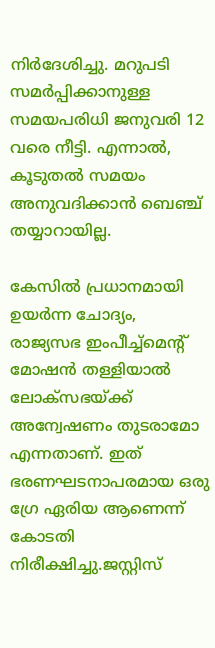നിര്‍ദേശിച്ചു. മറുപടി സമര്‍പ്പിക്കാനുള്ള സമയപരിധി ജനുവരി 12 വരെ നീട്ടി. എന്നാൽ, കൂടുതല്‍ സമയം അനുവദിക്കാന്‍ ബെഞ്ച് തയ്യാറായില്ല.

കേസില്‍ പ്രധാനമായി ഉയര്‍ന്ന ചോദ്യം, രാജ്യസഭ ഇംപീച്ച്‌മെന്‍റ് മോഷന്‍ തള്ളിയാല്‍ ലോക്‌സഭയ്ക്ക് അന്വേഷണം തുടരാമോ എന്നതാണ്. ഇത് ഭരണഘടനാപരമായ ഒരു ഗ്രേ ഏരിയ ആണെന്ന് കോടതി നിരീക്ഷിച്ചു.ജസ്റ്റിസ്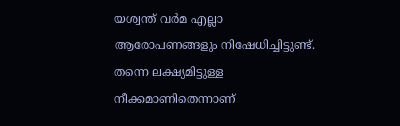യശ്വന്ത് വര്‍മ എല്ലാ ആരോപണങ്ങളും നിഷേധിച്ചിട്ടുണ്ട്. തന്നെ ലക്ഷ്യമിട്ടുള്ള നീക്കമാണിതെന്നാണ്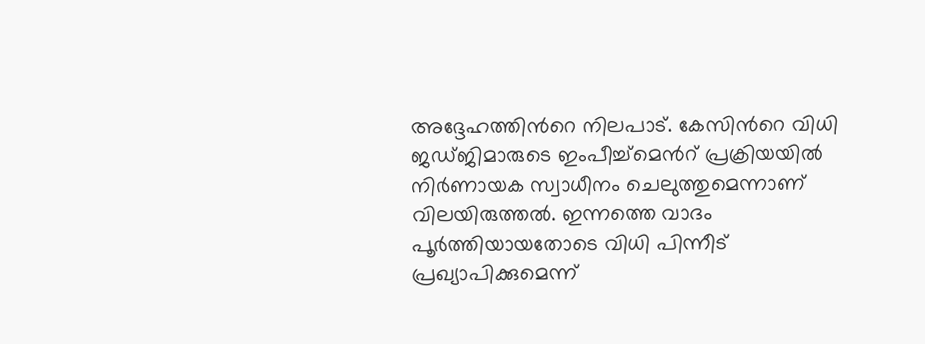അദ്ദേഹത്തിന്‍റെ നിലപാട്. കേസിന്‍റെ വിധി ജഡ്ജിമാരുടെ ഇംപീച്ച്‌മെന്‍റ് പ്രക്രിയയില്‍ നിര്‍ണായക സ്വാധീനം ചെലുത്തുമെന്നാണ് വിലയിരുത്തല്‍. ഇന്നത്തെ വാദം പൂര്‍ത്തിയായതോടെ വിധി പിന്നീട് പ്രഖ്യാപിക്കുമെന്ന്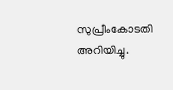സുപ്രീംകോടതി അറിയിച്ചു.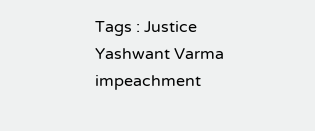Tags : Justice Yashwant Varma impeachment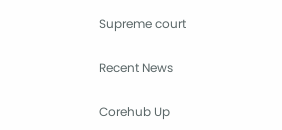Supreme court

Recent News

Corehub Up